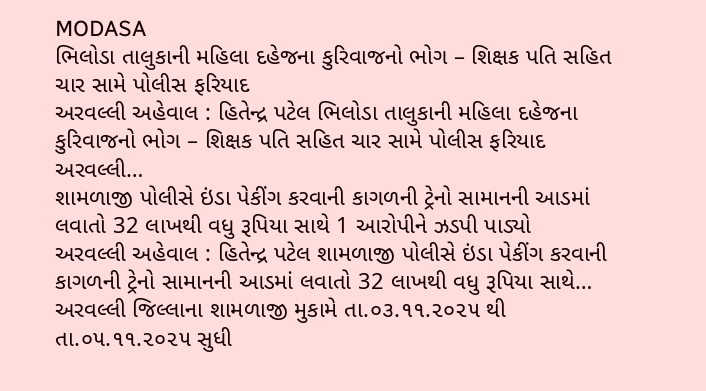MODASA
ભિલોડા તાલુકાની મહિલા દહેજના કુરિવાજનો ભોગ – શિક્ષક પતિ સહિત ચાર સામે પોલીસ ફરિયાદ
અરવલ્લી અહેવાલ : હિતેન્દ્ર પટેલ ભિલોડા તાલુકાની મહિલા દહેજના કુરિવાજનો ભોગ – શિક્ષક પતિ સહિત ચાર સામે પોલીસ ફરિયાદ અરવલ્લી…
શામળાજી પોલીસે ઇંડા પેકીંગ કરવાની કાગળની ટ્રેનો સામાનની આડમાં લવાતો 32 લાખથી વધુ રૂપિયા સાથે 1 આરોપીને ઝડપી પાડ્યો
અરવલ્લી અહેવાલ : હિતેન્દ્ર પટેલ શામળાજી પોલીસે ઇંડા પેકીંગ કરવાની કાગળની ટ્રેનો સામાનની આડમાં લવાતો 32 લાખથી વધુ રૂપિયા સાથે…
અરવલ્લી જિલ્લાના શામળાજી મુકામે તા.૦૩.૧૧.૨૦૨૫ થી તા.૦૫.૧૧.૨૦૨૫ સુધી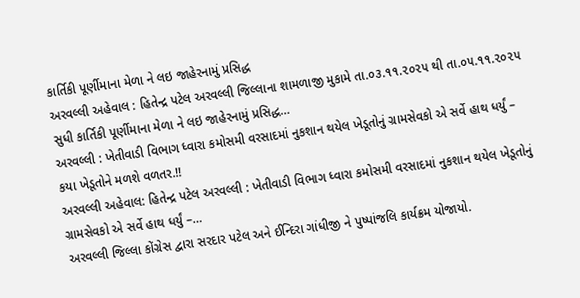કાર્તિકી પૂર્ણીમાના મેળા ને લઇ જાહેરનામું પ્રસિદ્ધ
અરવલ્લી અહેવાલ : હિતેન્દ્ર પટેલ અરવલ્લી જિલ્લાના શામળાજી મુકામે તા.૦૩.૧૧.૨૦૨૫ થી તા.૦૫.૧૧.૨૦૨૫ સુધી કાર્તિકી પૂર્ણીમાના મેળા ને લઇ જાહેરનામું પ્રસિદ્ધ…
અરવલ્લી : ખેતીવાડી વિભાગ ધ્વારા કમોસમી વરસાદમાં નુકશાન થયેલ ખેડૂતોનું ગ્રામસેવકો એ સર્વે હાથ ધર્યું – કયા ખેડૂતોને મળશે વળતર.!!
અરવલ્લી અહેવાલ: હિતેન્દ્ર પટેલ અરવલ્લી : ખેતીવાડી વિભાગ ધ્વારા કમોસમી વરસાદમાં નુકશાન થયેલ ખેડૂતોનું ગ્રામસેવકો એ સર્વે હાથ ધર્યું –…
અરવલ્લી જિલ્લા કોંગ્રેસ દ્વારા સરદાર પટેલ અને ઈન્દિરા ગાંધીજી ને પુષ્પાંજલિ કાર્યક્રમ યોજાયો.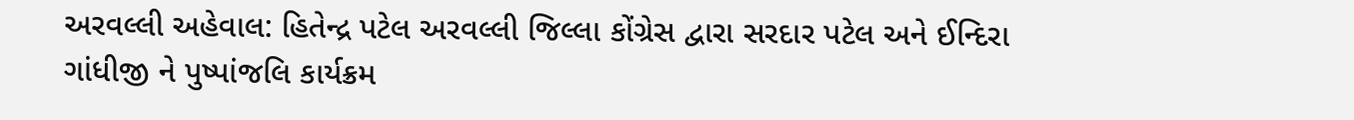અરવલ્લી અહેવાલ: હિતેન્દ્ર પટેલ અરવલ્લી જિલ્લા કોંગ્રેસ દ્વારા સરદાર પટેલ અને ઈન્દિરા ગાંધીજી ને પુષ્પાંજલિ કાર્યક્રમ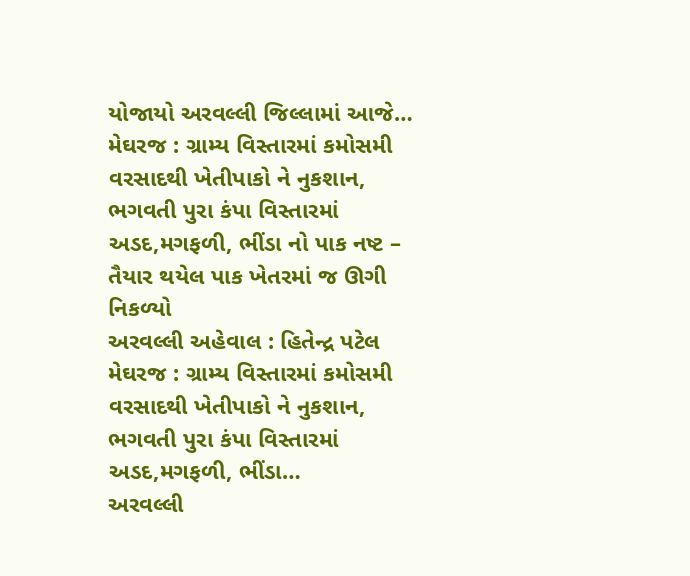યોજાયો અરવલ્લી જિલ્લામાં આજે…
મેઘરજ : ગ્રામ્ય વિસ્તારમાં કમોસમી વરસાદથી ખેતીપાકો ને નુકશાન, ભગવતી પુરા કંપા વિસ્તારમાં અડદ,મગફળી, ભીંડા નો પાક નષ્ટ – તૈયાર થયેલ પાક ખેતરમાં જ ઊગી નિકળ્યો
અરવલ્લી અહેવાલ : હિતેન્દ્ર પટેલ મેઘરજ : ગ્રામ્ય વિસ્તારમાં કમોસમી વરસાદથી ખેતીપાકો ને નુકશાન, ભગવતી પુરા કંપા વિસ્તારમાં અડદ,મગફળી, ભીંડા…
અરવલ્લી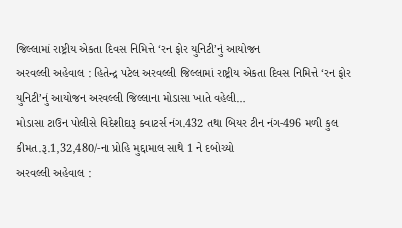જિલ્લામાં રાષ્ટ્રીય એકતા દિવસ નિમિત્તે ‘રન ફોર યુનિટી’નું આયોજન
અરવલ્લી અહેવાલ : હિતેન્દ્ર પટેલ અરવલ્લી જિલ્લામાં રાષ્ટ્રીય એકતા દિવસ નિમિત્તે ‘રન ફોર યુનિટી’નું આયોજન અરવલ્લી જિલ્લાના મોડાસા ખાતે વહેલી…
મોડાસા ટાઉન પોલીસે વિદેશીદારૂ ક્વાટર્સ નંગ.432 તથા બિયર ટીન નંગ-496 મળી કુલ કીમત.રૂ.1,32,480/-ના પ્રોહિ મુદ્દામાલ સાથે 1 ને દબોચ્યો
અરવલ્લી અહેવાલ :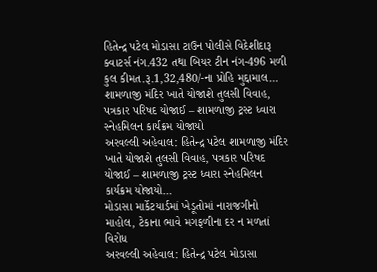હિતેન્દ્ર પટેલ મોડાસા ટાઉન પોલીસે વિદેશીદારૂ ક્વાટર્સ નંગ.432 તથા બિયર ટીન નંગ-496 મળી કુલ કીમત.રૂ.1,32,480/-ના પ્રોહિ મુદ્દામાલ…
શામળાજી મંદિર ખાતે યોજાશે તુલસી વિવાહ, પત્રકાર પરિષદ યોજાઈ – શામળાજી ટ્રસ્ટ ધ્વારા સ્નેહમિલન કાર્યક્રમ યોજાયો
અરવલ્લી અહેવાલ: હિતેન્દ્ર પટેલ શામળાજી મંદિર ખાતે યોજાશે તુલસી વિવાહ, પત્રકાર પરિષદ યોજાઈ – શામળાજી ટ્રસ્ટ ધ્વારા સ્નેહમિલન કાર્યક્રમ યોજાયો…
મોડાસા માર્કેટયાર્ડમાં ખેડૂતોમાં નારાજગીનો માહોલ, ટેકાના ભાવે મગફળીના દર ન મળતાં વિરોધ
અરવલ્લી અહેવાલ: હિતેન્દ્ર પટેલ મોડાસા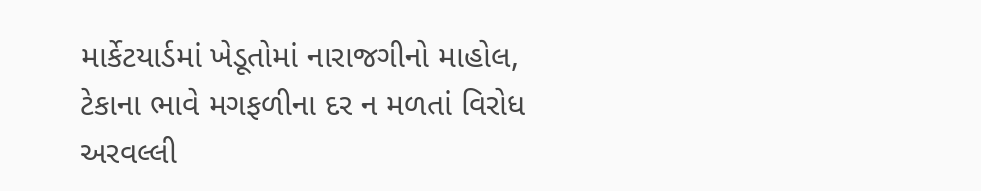માર્કેટયાર્ડમાં ખેડૂતોમાં નારાજગીનો માહોલ, ટેકાના ભાવે મગફળીના દર ન મળતાં વિરોધ અરવલ્લી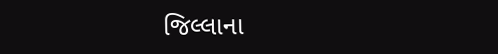જિલ્લાના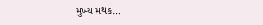મુખ્ય મથક…